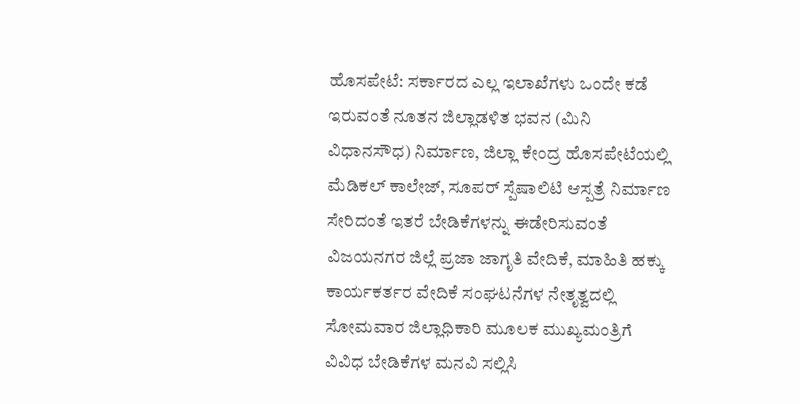ಹೊಸಪೇಟೆ: ಸರ್ಕಾರದ ಎಲ್ಲ ಇಲಾಖೆಗಳು ಒಂದೇ ಕಡೆ ಇರುವಂತೆ ನೂತನ ಜಿಲ್ಲಾಡಳಿತ ಭವನ (ಮಿನಿ ವಿಧಾನಸೌಧ) ನಿರ್ಮಾಣ, ಜಿಲ್ಲಾ ಕೇಂದ್ರ ಹೊಸಪೇಟೆಯಲ್ಲಿ ಮೆಡಿಕಲ್ ಕಾಲೇಜ್, ಸೂಪರ್ ಸ್ಪೆಷಾಲಿಟಿ ಆಸ್ಪತ್ರೆ ನಿರ್ಮಾಣ ಸೇರಿದಂತೆ ಇತರೆ ಬೇಡಿಕೆಗಳನ್ನು ಈಡೇರಿಸುವಂತೆ ವಿಜಯನಗರ ಜಿಲ್ಲೆ ಪ್ರಜಾ ಜಾಗೃತಿ ವೇದಿಕೆ, ಮಾಹಿತಿ ಹಕ್ಕು ಕಾರ್ಯಕರ್ತರ ವೇದಿಕೆ ಸಂಘಟನೆಗಳ ನೇತೃತ್ವದಲ್ಲಿ ಸೋಮವಾರ ಜಿಲ್ಲಾಧಿಕಾರಿ ಮೂಲಕ ಮುಖ್ಯಮಂತ್ರಿಗೆ ವಿವಿಧ ಬೇಡಿಕೆಗಳ ಮನವಿ ಸಲ್ಲಿಸಿ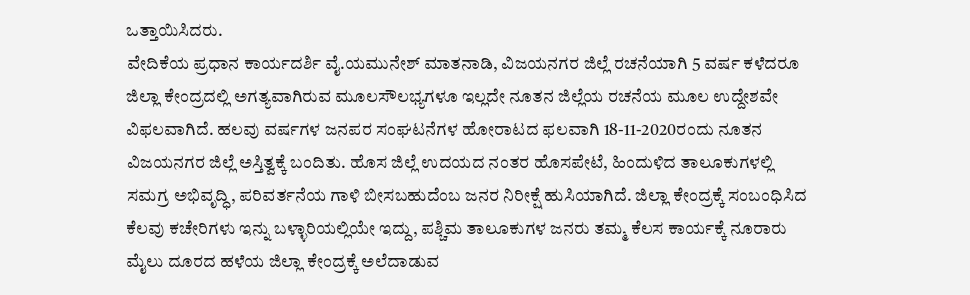ಒತ್ತಾಯಿಸಿದರು.
ವೇದಿಕೆಯ ಪ್ರಧಾನ ಕಾರ್ಯದರ್ಶಿ ವೈ.ಯಮುನೇಶ್ ಮಾತನಾಡಿ, ವಿಜಯನಗರ ಜಿಲ್ಲೆ ರಚನೆಯಾಗಿ 5 ವರ್ಷ ಕಳೆದರೂ ಜಿಲ್ಲಾ ಕೇಂದ್ರದಲ್ಲಿ ಅಗತ್ಯವಾಗಿರುವ ಮೂಲಸೌಲಭ್ಯಗಳೂ ಇಲ್ಲದೇ ನೂತನ ಜಿಲ್ಲೆಯ ರಚನೆಯ ಮೂಲ ಉದ್ದೇಶವೇ ವಿಫಲವಾಗಿದೆ. ಹಲವು ವರ್ಷಗಳ ಜನಪರ ಸಂಘಟನೆಗಳ ಹೋರಾಟದ ಫಲವಾಗಿ 18-11-2020ರಂದು ನೂತನ ವಿಜಯನಗರ ಜಿಲ್ಲೆ ಅಸ್ತಿತ್ವಕ್ಕೆ ಬಂದಿತು. ಹೊಸ ಜಿಲ್ಲೆ ಉದಯದ ನಂತರ ಹೊಸಪೇಟೆ, ಹಿಂದುಳಿದ ತಾಲೂಕುಗಳಲ್ಲಿ ಸಮಗ್ರ ಅಭಿವೃದ್ಧಿ, ಪರಿವರ್ತನೆಯ ಗಾಳಿ ಬೀಸಬಹುದೆಂಬ ಜನರ ನಿರೀಕ್ಷೆ ಹುಸಿಯಾಗಿದೆ. ಜಿಲ್ಲಾ ಕೇಂದ್ರಕ್ಕೆ ಸಂಬಂಧಿಸಿದ ಕೆಲವು ಕಚೇರಿಗಳು ಇನ್ನು ಬಳ್ಳಾರಿಯಲ್ಲಿಯೇ ಇದ್ದು, ಪಶ್ಚಿಮ ತಾಲೂಕುಗಳ ಜನರು ತಮ್ಮ ಕೆಲಸ ಕಾರ್ಯಕ್ಕೆ ನೂರಾರು ಮೈಲು ದೂರದ ಹಳೆಯ ಜಿಲ್ಲಾ ಕೇಂದ್ರಕ್ಕೆ ಅಲೆದಾಡುವ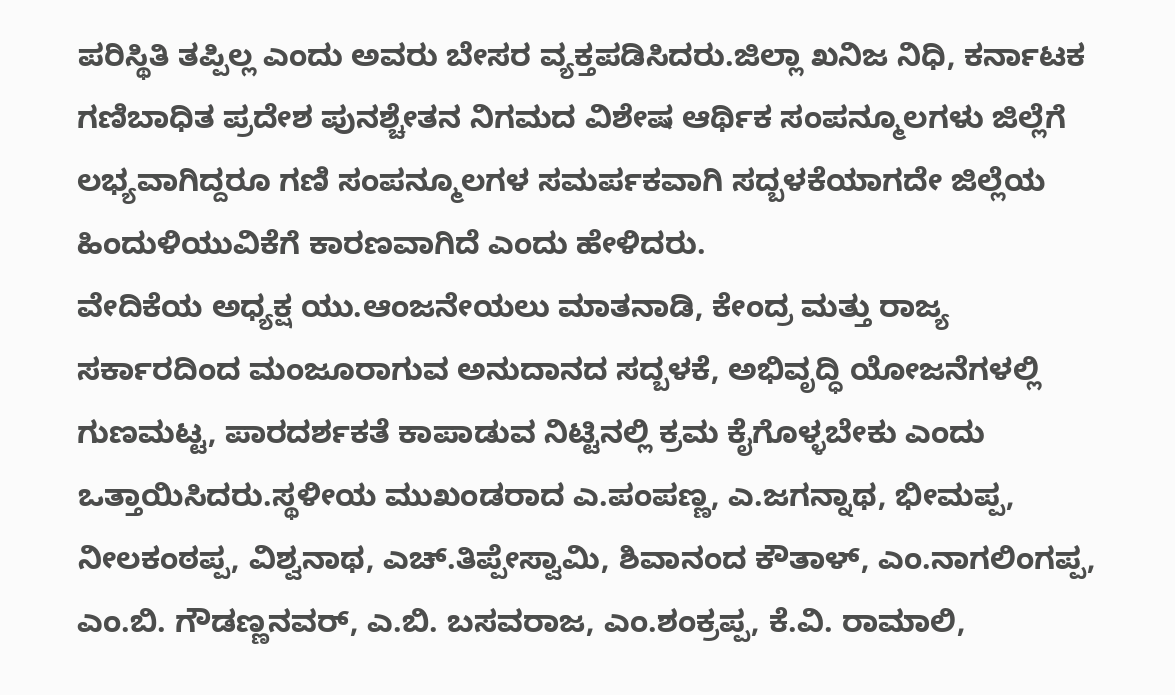ಪರಿಸ್ಥಿತಿ ತಪ್ಪಿಲ್ಲ ಎಂದು ಅವರು ಬೇಸರ ವ್ಯಕ್ತಪಡಿಸಿದರು.ಜಿಲ್ಲಾ ಖನಿಜ ನಿಧಿ, ಕರ್ನಾಟಕ ಗಣಿಬಾಧಿತ ಪ್ರದೇಶ ಪುನಶ್ಚೇತನ ನಿಗಮದ ವಿಶೇಷ ಆರ್ಥಿಕ ಸಂಪನ್ಮೂಲಗಳು ಜಿಲ್ಲೆಗೆ ಲಭ್ಯವಾಗಿದ್ದರೂ ಗಣಿ ಸಂಪನ್ಮೂಲಗಳ ಸಮರ್ಪಕವಾಗಿ ಸದ್ಬಳಕೆಯಾಗದೇ ಜಿಲ್ಲೆಯ ಹಿಂದುಳಿಯುವಿಕೆಗೆ ಕಾರಣವಾಗಿದೆ ಎಂದು ಹೇಳಿದರು.
ವೇದಿಕೆಯ ಅಧ್ಯಕ್ಷ ಯು.ಆಂಜನೇಯಲು ಮಾತನಾಡಿ, ಕೇಂದ್ರ ಮತ್ತು ರಾಜ್ಯ ಸರ್ಕಾರದಿಂದ ಮಂಜೂರಾಗುವ ಅನುದಾನದ ಸದ್ಬಳಕೆ, ಅಭಿವೃದ್ಧಿ ಯೋಜನೆಗಳಲ್ಲಿ ಗುಣಮಟ್ಟ, ಪಾರದರ್ಶಕತೆ ಕಾಪಾಡುವ ನಿಟ್ಟಿನಲ್ಲಿ ಕ್ರಮ ಕೈಗೊಳ್ಳಬೇಕು ಎಂದು ಒತ್ತಾಯಿಸಿದರು.ಸ್ಥಳೀಯ ಮುಖಂಡರಾದ ಎ.ಪಂಪಣ್ಣ, ಎ.ಜಗನ್ನಾಥ, ಭೀಮಪ್ಪ, ನೀಲಕಂಠಪ್ಪ, ವಿಶ್ವನಾಥ, ಎಚ್.ತಿಪ್ಪೇಸ್ವಾಮಿ, ಶಿವಾನಂದ ಕೌತಾಳ್, ಎಂ.ನಾಗಲಿಂಗಪ್ಪ, ಎಂ.ಬಿ. ಗೌಡಣ್ಣನವರ್, ಎ.ಬಿ. ಬಸವರಾಜ, ಎಂ.ಶಂಕ್ರಪ್ಪ, ಕೆ.ವಿ. ರಾಮಾಲಿ,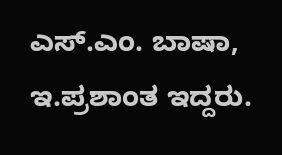ಎಸ್.ಎಂ. ಬಾಷಾ, ಇ.ಪ್ರಶಾಂತ ಇದ್ದರು.